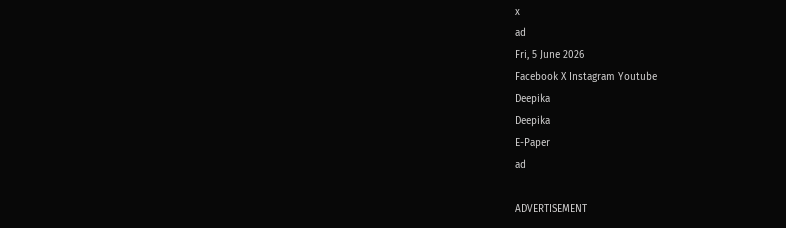x
ad
Fri, 5 June 2026
Facebook X Instagram Youtube
Deepika
Deepika
E-Paper
ad

ADVERTISEMENT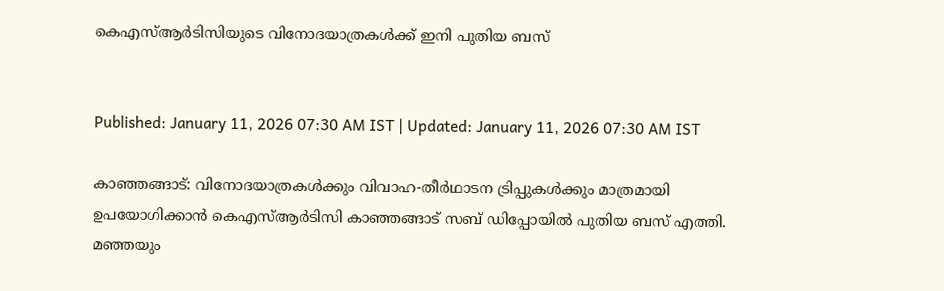കെഎസ്ആർടിസിയുടെ വിനോദയാത്രകൾക്ക് ഇനി പുതിയ ബസ്


Published: January 11, 2026 07:30 AM IST | Updated: January 11, 2026 07:30 AM IST

കാഞ്ഞങ്ങാട്: വിനോദയാത്രകൾക്കും വിവാഹ-തീർഥാടന ട്രിപ്പുകൾക്കും മാത്രമായി ഉപയോഗിക്കാൻ കെഎസ്ആർടിസി കാഞ്ഞങ്ങാട് സബ് ഡിപ്പോയിൽ പുതിയ ബസ് എത്തി. മഞ്ഞയും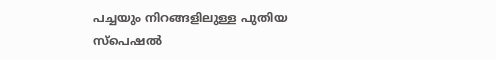പച്ചയും നിറങ്ങളിലുള്ള പുതിയ സ്പെഷൽ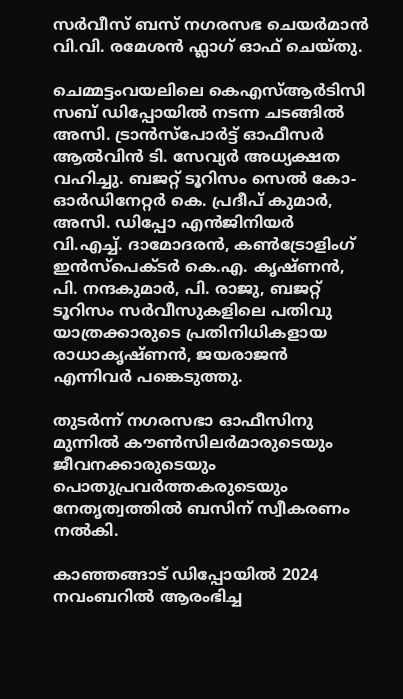സർവീസ് ബസ് നഗരസഭ ചെയർമാൻ വി.വി. രമേശൻ ഫ്ലാഗ് ഓഫ് ചെയ്തു.

ചെമ്മട്ടംവയലിലെ കെഎസ്ആർടിസി സബ് ഡിപ്പോയിൽ നടന്ന ചടങ്ങിൽ അസി. ട്രാൻസ്പോർട്ട് ഓഫീസർ ആൽവിൻ ടി. സേവ്യർ അധ്യക്ഷത വഹിച്ചു. ബജറ്റ് ടൂറിസം സെൽ കോ-ഓർഡിനേറ്റർ കെ. പ്രദീപ് കുമാർ, അസി. ഡിപ്പോ എൻജിനിയർ വി.എച്ച്. ദാമോദരൻ, കൺട്രോളിംഗ് ഇൻസ്പെക്ടർ കെ.എ. കൃഷ്ണൻ, പി. നന്ദകുമാർ, പി. രാജു, ബജറ്റ് ടൂറിസം സർവീസുകളിലെ പതിവു യാത്രക്കാരുടെ പ്രതിനിധികളായ രാധാകൃഷ്ണൻ, ജയരാജൻ എന്നിവർ പങ്കെടുത്തു.

തുടർന്ന് നഗരസഭാ ഓഫീസിനു മുന്നിൽ കൗൺസിലർമാരുടെയും ജീവനക്കാരുടെയും പൊതുപ്രവർത്തകരുടെയും നേതൃത്വത്തിൽ ബസിന് സ്വീകരണം നൽകി.

കാഞ്ഞങ്ങാട് ഡിപ്പോയിൽ 2024 നവംബറിൽ ആരംഭിച്ച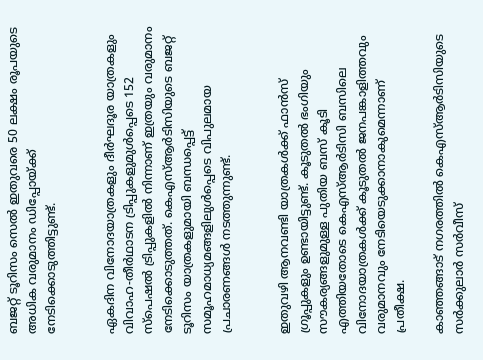ബജറ്റ് ടൂറിസം സെൽ ഇതുവരെ 50 ലക്ഷം രൂപയുടെ അധിക വരുമാനം ഡിപ്പോയ്ക്ക് നേടിക്കൊടുത്തിട്ടുണ്ട്.


ഏകദിന വിനോദയാത്രകളും ദീർഘദൂര യാത്രകളും വിവാഹ-തീർഥാടന ട്രിപ്പുകളുമുൾപ്പെടെ 152 സ്പെഷൽ ട്രിപ്പുകളിൽ നിന്നാണ് ഇത്രയും വരുമാനം നേടിക്കൊടുത്തത്. കെഎസ്ആർടിസിയുടെ ബജറ്റ് ടൂറിസം യാത്രകളുമായി ബന്ധപ്പെട്ട് സമൂഹമാധ്യമങ്ങളിലുൾപ്പെടെ വിപുലമായ പ്രചാരണങ്ങൾ നടത്തുന്നുണ്ട്.


ഇതുവഴി ആനവണ്ടി യാത്രകൾക്ക് ഫാൻസ് ഗ്രൂപ്പുകളും ഉണ്ടായിട്ടുണ്ട്. കൂടുതൽ ഭംഗിയും സൗകര്യങ്ങളുമുള്ള പുതിയ ബസ് കൂടി എത്തിയതോടെ കെഎസ്ആർടിസി ബസിലെ വിനോദയാത്രകൾക്ക് കൂടുതൽ ജനപങ്കാളിത്തവും വരുമാനവും നേടിയെടുക്കാനാകുമെന്നാണ് പ്രതീക്ഷ.

കാഞ്ഞങ്ങാട് നഗരത്തിൽ കെഎസ്ആർടിസിയുടെ സർക്കുലാർ സർവീസ്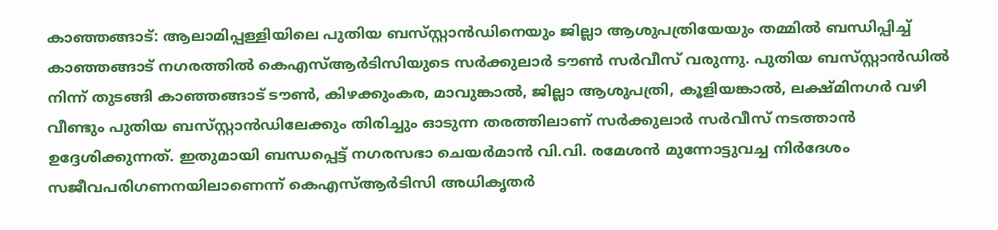കാഞ്ഞങ്ങാട്: ആലാമിപ്പള്ളിയിലെ പുതിയ ബസ്‌സ്റ്റാൻഡിനെയും ജില്ലാ ആശുപത്രിയേയും തമ്മിൽ ബന്ധിപ്പിച്ച് കാഞ്ഞങ്ങാട് നഗരത്തിൽ കെഎസ്ആർടിസിയുടെ സർക്കുലാർ ടൗൺ സർവീസ് വരുന്നു. പുതിയ ബസ്‌സ്റ്റാൻഡിൽ നിന്ന് തുടങ്ങി കാഞ്ഞങ്ങാട് ടൗൺ, കിഴക്കുംകര, മാവുങ്കാൽ, ജില്ലാ ആശുപത്രി, കൂളിയങ്കാൽ, ലക്ഷ്മിനഗർ വഴി വീണ്ടും പുതിയ ബസ്‌സ്റ്റാൻഡിലേക്കും തിരിച്ചും ഓടുന്ന തരത്തിലാണ് സർക്കുലാർ സർവീസ് നടത്താൻ ഉദ്ദേശിക്കുന്നത്. ഇതുമായി ബന്ധപ്പെട്ട് നഗരസഭാ ചെയർമാൻ വി.വി. രമേശൻ മുന്നോട്ടുവച്ച നിർദേശം സജീവപരിഗണനയിലാണെന്ന് കെഎസ്ആർടിസി അധികൃതർ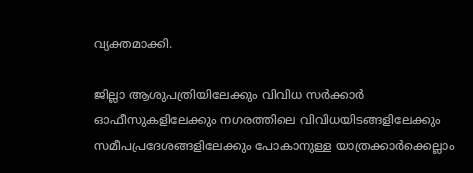വ്യക്തമാക്കി.

ജില്ലാ ആശുപത്രിയിലേക്കും വിവിധ സർക്കാർ ഓഫീസുകളിലേക്കും നഗരത്തിലെ വിവിധയിടങ്ങളിലേക്കും സമീപപ്രദേശങ്ങളിലേക്കും പോകാനുള്ള യാത്രക്കാർക്കെല്ലാം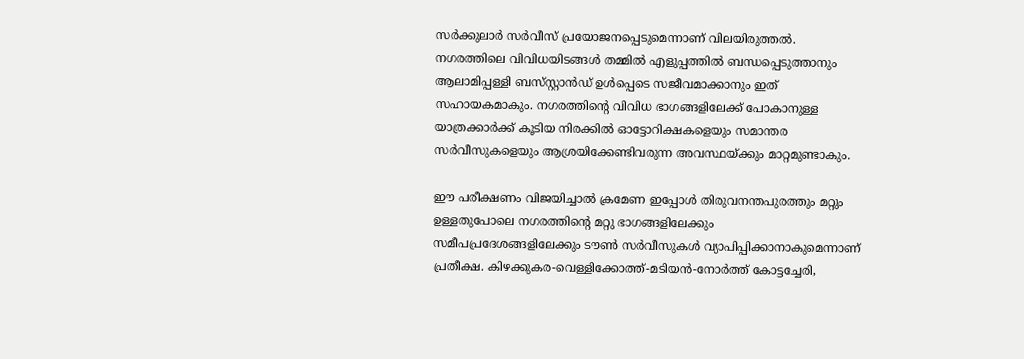സർക്കുലാർ സർവീസ് പ്രയോജനപ്പെടുമെന്നാണ് വിലയിരുത്തൽ. നഗരത്തിലെ വിവിധയിടങ്ങൾ തമ്മിൽ എളുപ്പത്തിൽ ബന്ധപ്പെടുത്താനും ആലാമിപ്പള്ളി ബസ്‌സ്റ്റാൻഡ് ഉൾപ്പെടെ സജീവമാക്കാനും ഇത് സഹായകമാകും. നഗരത്തിന്‍റെ വിവിധ ഭാഗങ്ങളിലേക്ക് പോകാനുള്ള യാത്രക്കാർക്ക് കൂടിയ നിരക്കിൽ ഓട്ടോറിക്ഷകളെയും സമാന്തര സർവീസുകളെയും ആശ്രയിക്കേണ്ടിവരുന്ന അവസ്ഥയ്ക്കും മാറ്റമുണ്ടാകും.

ഈ പരീക്ഷണം വിജയിച്ചാൽ ക്രമേണ ഇപ്പോൾ തിരുവനന്തപുരത്തും മറ്റും ഉള്ളതുപോലെ നഗരത്തിന്‍റെ മറ്റു ഭാഗങ്ങളിലേക്കും സമീപപ്രദേശങ്ങളിലേക്കും ടൗൺ സർവീസുകൾ വ്യാപിപ്പിക്കാനാകുമെന്നാണ് പ്രതീക്ഷ. കിഴക്കുകര-വെള്ളിക്കോത്ത്-മടിയൻ-നോർത്ത് കോട്ടച്ചേരി,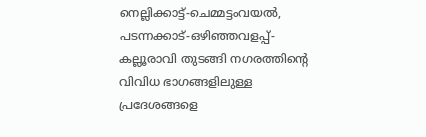നെല്ലിക്കാട്ട്-ചെമ്മട്ടംവയൽ, പടന്നക്കാട്-ഒഴിഞ്ഞവളപ്പ്-കല്ലൂരാവി തുടങ്ങി നഗരത്തിന്‍റെ വിവിധ ഭാഗങ്ങളിലുള്ള പ്രദേശങ്ങളെ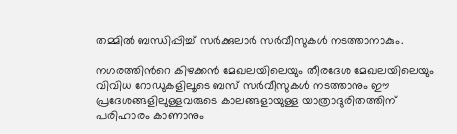തമ്മിൽ ബന്ധിപ്പിച്ച് സർക്കുലാർ സർവീസുകൾ നടത്താനാകും.

നഗരത്തിന്‍റെ കിഴക്കൻ മേഖലയിലെയും തീരദേശ മേഖലയിലെയും വിവിധ റോഡുകളിലൂടെ ബസ് സർവീസുകൾ നടത്താനും ഈ പ്രദേശങ്ങളിലുള്ളവരുടെ കാലങ്ങളായുള്ള യാത്രാദുരിതത്തിന് പരിഹാരം കാണാനും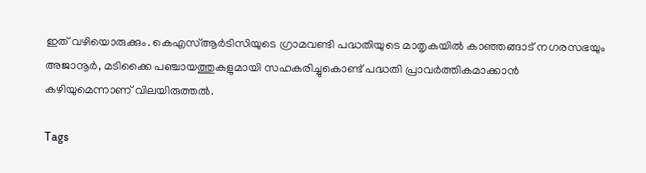ഇത് വഴിയൊരുക്കും. കെഎസ്ആർടിസിയുടെ ഗ്രാമവണ്ടി പദ്ധതിയുടെ മാതൃകയിൽ കാഞ്ഞങ്ങാട് നഗരസഭയും അജാനൂർ, മടിക്കൈ പഞ്ചായത്തുകളുമായി സഹകരിച്ചുകൊണ്ട് പദ്ധതി പ്രാവർത്തികമാക്കാൻ കഴിയുമെന്നാണ് വിലയിരുത്തൽ.

Tags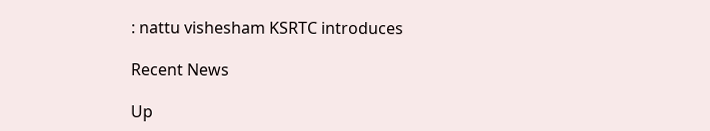: nattu vishesham KSRTC introduces

Recent News

Up